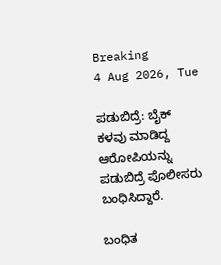Breaking
4 Aug 2026, Tue

ಪಡುಬಿದ್ರೆ: ಬೈಕ್‌ ಕಳವು ಮಾಡಿದ್ದ ಆರೋಪಿಯನ್ನು ಪಡುಬಿದ್ರೆ ಪೊಲೀಸರು ಬಂಧಿಸಿದ್ದಾರೆ.

ಬಂಧಿತ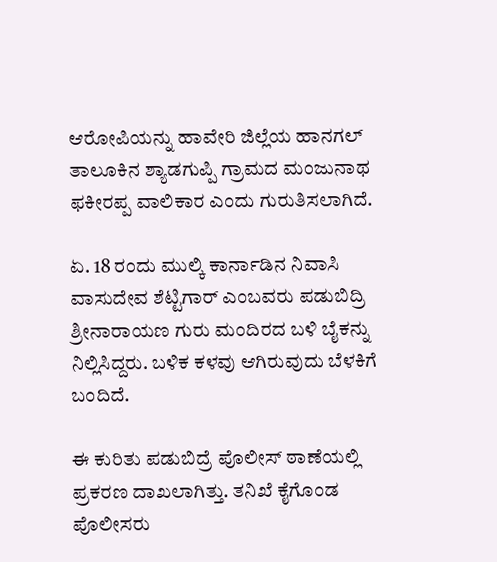ಆರೋಪಿಯನ್ನು ಹಾವೇರಿ ಜಿಲ್ಲೆಯ ಹಾನಗಲ್ ತಾಲೂಕಿನ ಶ್ಯಾಡಗುಪ್ಪಿ ಗ್ರಾಮದ ಮಂಜುನಾಥ ಫಕೀರಪ್ಪ ವಾಲಿಕಾರ ಎಂದು ಗುರುತಿಸಲಾಗಿದೆ.

ಏ. 18 ರಂದು ಮುಲ್ಕಿ ಕಾರ್ನಾಡಿನ ನಿವಾಸಿ ವಾಸುದೇವ ಶೆಟ್ಟಿಗಾರ್ ಎಂಬವರು ಪಡುಬಿದ್ರಿ ಶ್ರೀನಾರಾಯಣ ಗುರು ಮಂದಿರದ ಬಳಿ ಬೈಕನ್ನು ನಿಲ್ಲಿಸಿದ್ದರು. ಬಳಿಕ ಕಳವು ಆಗಿರುವುದು ಬೆಳಕಿಗೆ ಬಂದಿದೆ.

ಈ ಕುರಿತು ಪಡುಬಿದ್ರೆ ಪೊಲೀಸ್‌ ಠಾಣೆಯಲ್ಲಿ ಪ್ರಕರಣ ದಾಖಲಾಗಿತ್ತು. ತನಿಖೆ ಕೈಗೊಂಡ ಪೊಲೀಸರು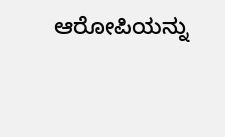ಆರೋಪಿಯನ್ನು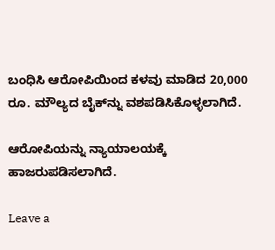ಬಂಧಿಸಿ ಆರೋಪಿಯಿಂದ ಕಳವು ಮಾಡಿದ 20,000 ರೂ. ಮೌಲ್ಯದ ಬೈಕ್‌ನ್ನು ವಶಪಡಿಸಿಕೊಳ್ಳಲಾಗಿದೆ.

ಆರೋಪಿಯನ್ನು ನ್ಯಾಯಾಲಯಕ್ಕೆ ಹಾಜರುಪಡಿಸಲಾಗಿದೆ.

Leave a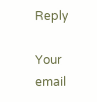Reply

Your email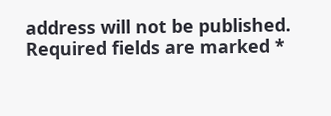address will not be published. Required fields are marked *